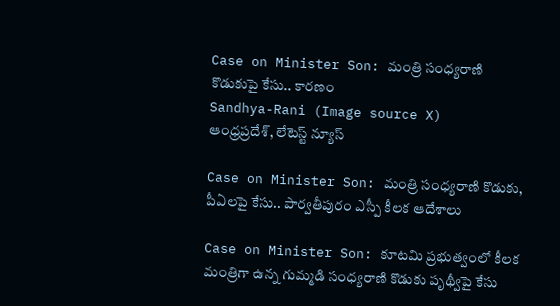Case on Minister Son: మంత్రి సంధ్యరాణి కొడుకుపై కేసు.. కారణం
Sandhya-Rani (Image source X)
ఆంధ్రప్రదేశ్, లేటెస్ట్ న్యూస్

Case on Minister Son: మంత్రి సంధ్యరాణి కొడుకు, పీఏలపై కేసు.. పార్వతీపురం ఎస్పీ కీలక ఆదేశాలు

Case on Minister Son: కూటమి ప్రభుత్వంలో కీలక మంత్రిగా ఉన్న గుమ్మడి సంధ్యరాణి కొడుకు పృథ్వీపై కేసు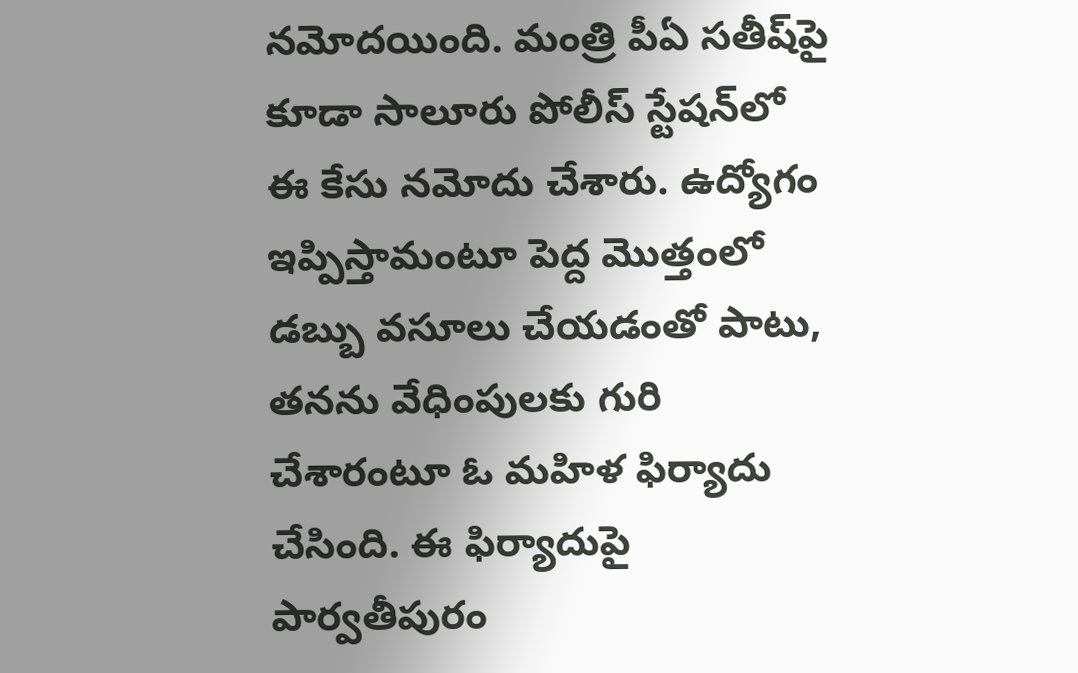నమోదయింది. మంత్రి పీఏ సతీష్‌పై కూడా సాలూరు పోలీస్ స్టేషన్‌లో ఈ కేసు నమోదు చేశారు. ఉద్యోగం ఇప్పిస్తామంటూ పెద్ద మొత్తంలో డబ్బు వసూలు చేయడంతో పాటు, తనను వేధింపులకు గురి చేశారంటూ ఓ మహిళ ఫిర్యాదు చేసింది. ఈ ఫిర్యాదుపై పార్వతీపురం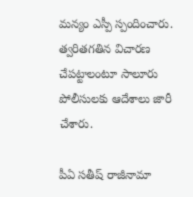మన్యం ఎస్పీ స్పందించారు. త్వరితగతిన విచారణ చేపట్టాలంటూ సాలూరు పోలీసులకు ఆదేశాలు జారీ చేశారు.

పీఏ సతీష్ రాజీనామా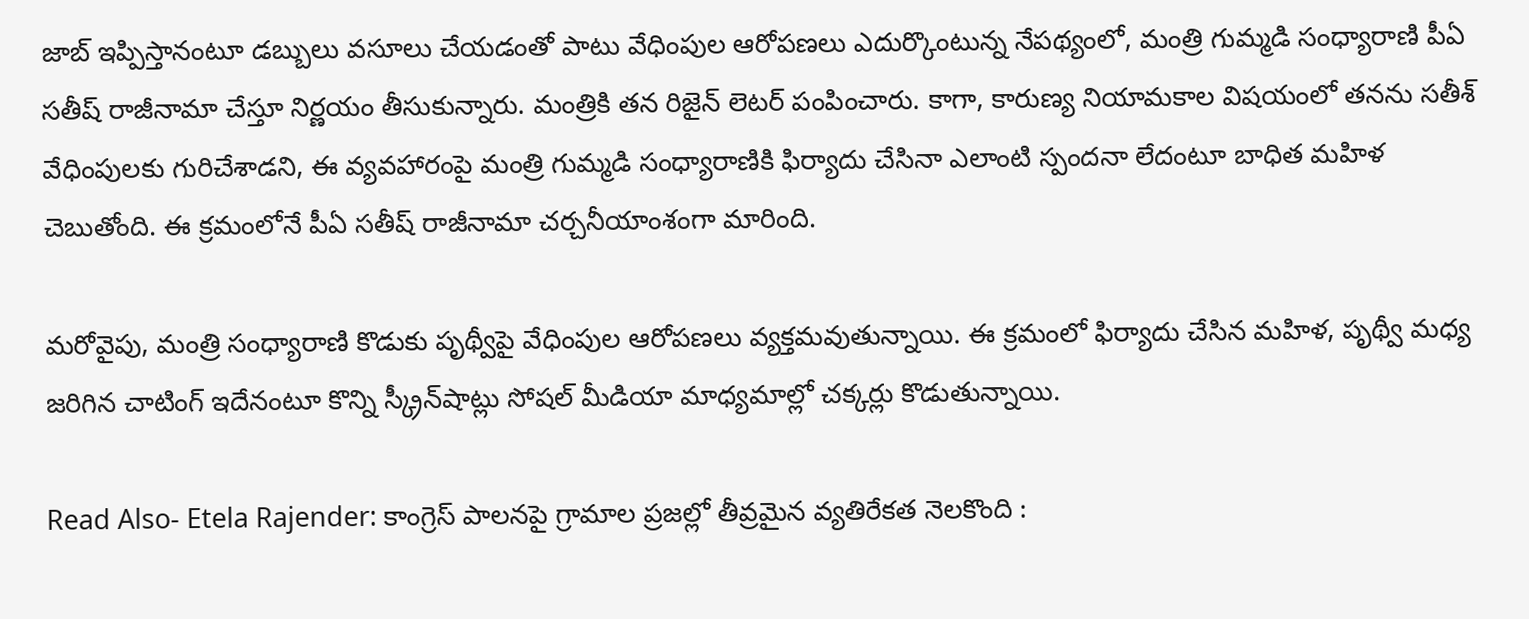జాబ్ ఇప్పిస్తానంటూ డబ్బులు వసూలు చేయడంతో పాటు వేధింపుల ఆరోపణలు ఎదుర్కొంటున్న నేపథ్యంలో, మంత్రి గుమ్మడి సంధ్యారాణి పీఏ సతీష్ రాజీనామా చేస్తూ నిర్ణయం తీసుకున్నారు. మంత్రికి తన రిజైన్ లెటర్ పంపించారు. కాగా, కారుణ్య నియామకాల విషయంలో తనను సతీశ్ వేధింపులకు గురిచేశాడని, ఈ వ్యవహారంపై మంత్రి గుమ్మడి సంధ్యారాణికి ఫిర్యాదు చేసినా ఎలాంటి స్పందనా లేదంటూ బాధిత మహిళ చెబుతోంది. ఈ క్రమంలోనే పీఏ సతీష్ రాజీనామా చర్చనీయాంశంగా మారింది.

మరోవైపు, మంత్రి సంధ్యారాణి కొడుకు పృథ్వీపై వేధింపుల ఆరోపణలు వ్యక్తమవుతున్నాయి. ఈ క్రమంలో ఫిర్యాదు చేసిన మహిళ, పృథ్వీ మధ్య జరిగిన చాటింగ్ ఇదేనంటూ కొన్ని స్క్రీన్‌షాట్లు సోషల్ మీడియా మాధ్యమాల్లో చక్కర్లు కొడుతున్నాయి.

Read Also- Etela Rajender: కాంగ్రెస్ పాలనపై గ్రామాల ప్రజల్లో తీవ్రమైన వ్యతిరేకత నెలకొంది :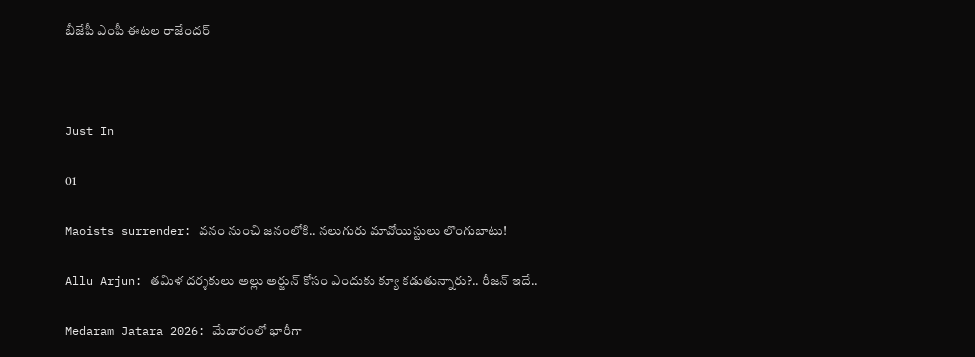బీజేపీ ఎంపీ ఈటల రాజేందర్



Just In

01

Maoists surrender: వనం నుంచి జనంలోకి.. నలుగురు మావోయిస్టులు లొంగుబాటు!

Allu Arjun: తమిళ దర్శకులు అల్లు అర్జున్ కోసం ఎందుకు క్యూ కడుతున్నారు?.. రీజన్ ఇదే..

Medaram Jatara 2026: మేడారంలో భారీగా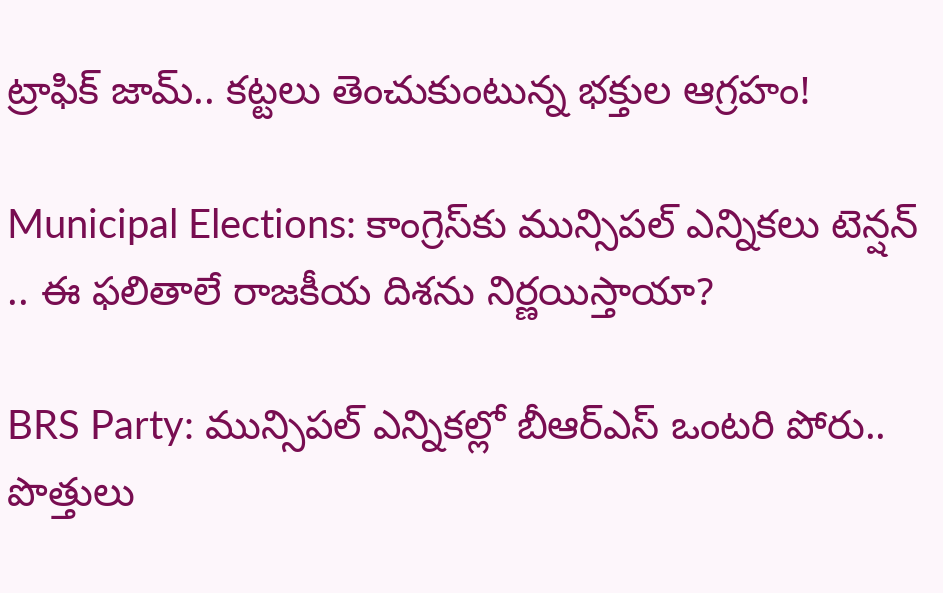ట్రాఫిక్ జామ్.. కట్టలు తెంచుకుంటున్న భక్తుల ఆగ్రహం!

Municipal Elections: కాంగ్రెస్‌కు మున్సిపల్ ఎన్నికలు టెన్షన్ .. ఈ ఫలితాలే రాజకీయ దిశను నిర్ణయిస్తాయా?

BRS Party: మున్సిపల్ ఎన్నికల్లో బీఆర్ఎస్ ఒంటరి పోరు.. పొత్తులు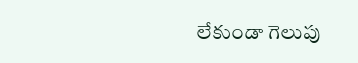లేకుండా గెలుపు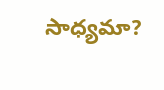సాధ్యమా?